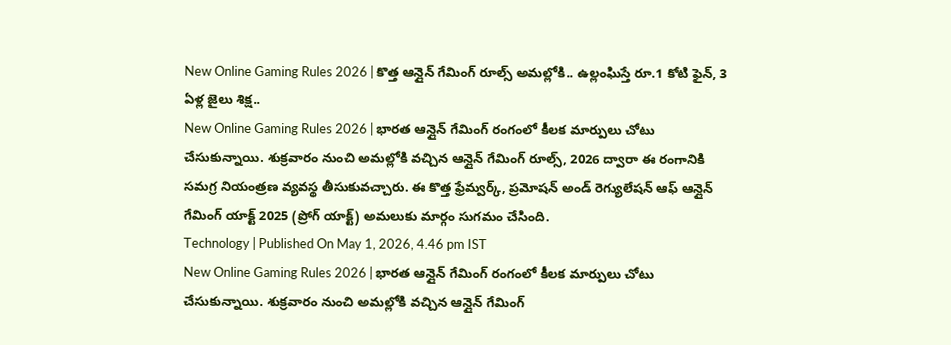New Online Gaming Rules 2026 | కొత్త ఆన్లైన్ గేమింగ్ రూల్స్ అమల్లోకి.. ఉల్లంఘిస్తే రూ.1 కోటి ఫైన్, 3 ఏళ్ల జైలు శిక్ష..
New Online Gaming Rules 2026 | భారత ఆన్లైన్ గేమింగ్ రంగంలో కీలక మార్పులు చోటు చేసుకున్నాయి. శుక్రవారం నుంచి అమల్లోకి వచ్చిన ఆన్లైన్ గేమింగ్ రూల్స్, 2026 ద్వారా ఈ రంగానికి సమగ్ర నియంత్రణ వ్యవస్థ తీసుకువచ్చారు. ఈ కొత్త ఫ్రేమ్వర్క్, ప్రమోషన్ అండ్ రెగ్యులేషన్ ఆఫ్ ఆన్లైన్ గేమింగ్ యాక్ట్ 2025 (ప్రోగ్ యాక్ట్) అమలుకు మార్గం సుగమం చేసింది.
Technology | Published On May 1, 2026, 4.46 pm IST
New Online Gaming Rules 2026 | భారత ఆన్లైన్ గేమింగ్ రంగంలో కీలక మార్పులు చోటు చేసుకున్నాయి. శుక్రవారం నుంచి అమల్లోకి వచ్చిన ఆన్లైన్ గేమింగ్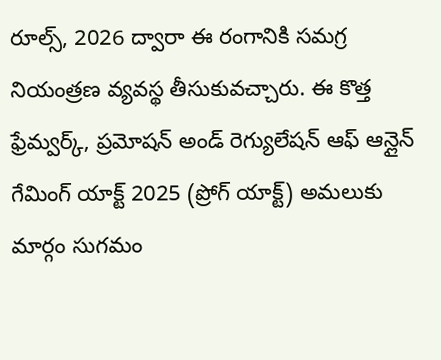రూల్స్, 2026 ద్వారా ఈ రంగానికి సమగ్ర నియంత్రణ వ్యవస్థ తీసుకువచ్చారు. ఈ కొత్త ఫ్రేమ్వర్క్, ప్రమోషన్ అండ్ రెగ్యులేషన్ ఆఫ్ ఆన్లైన్ గేమింగ్ యాక్ట్ 2025 (ప్రోగ్ యాక్ట్) అమలుకు మార్గం సుగమం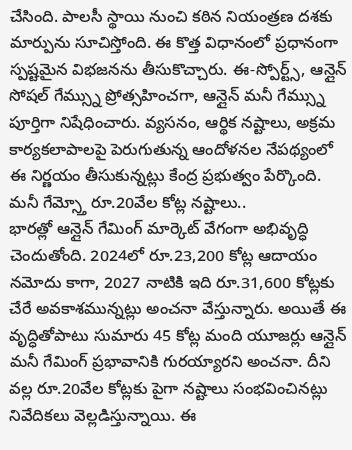చేసింది. పాలసీ స్థాయి నుంచి కఠిన నియంత్రణ దశకు మార్పును సూచిస్తోంది. ఈ కొత్త విధానంలో ప్రధానంగా స్పష్టమైన విభజనను తీసుకొచ్చారు. ఈ-స్పోర్ట్స్, ఆన్లైన్ సోషల్ గేమ్స్ను ప్రోత్సహించగా, ఆన్లైన్ మనీ గేమ్స్ను పూర్తిగా నిషేధించారు. వ్యసనం, ఆర్థిక నష్టాలు, అక్రమ కార్యకలాపాలపై పెరుగుతున్న ఆందోళనల నేపథ్యంలో ఈ నిర్ణయం తీసుకున్నట్లు కేంద్ర ప్రభుత్వం పేర్కొంది.
మనీ గేమ్స్తో రూ.20వేల కోట్ల నష్టాలు..
భారత్లో ఆన్లైన్ గేమింగ్ మార్కెట్ వేగంగా అభివృద్ధి చెందుతోంది. 2024లో రూ.23,200 కోట్ల ఆదాయం నమోదు కాగా, 2027 నాటికి ఇది రూ.31,600 కోట్లకు చేరే అవకాశమున్నట్లు అంచనా వేస్తున్నారు. అయితే ఈ వృద్ధితోపాటు సుమారు 45 కోట్ల మంది యూజర్లు ఆన్లైన్ మనీ గేమింగ్ ప్రభావానికి గురయ్యారని అంచనా. దీని వల్ల రూ.20వేల కోట్లకు పైగా నష్టాలు సంభవించినట్లు నివేదికలు వెల్లడిస్తున్నాయి. ఈ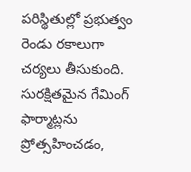పరిస్థితుల్లో ప్రభుత్వం రెండు రకాలుగా చర్యలు తీసుకుంది. సురక్షితమైన గేమింగ్ ఫార్మాట్లను ప్రోత్సహించడం,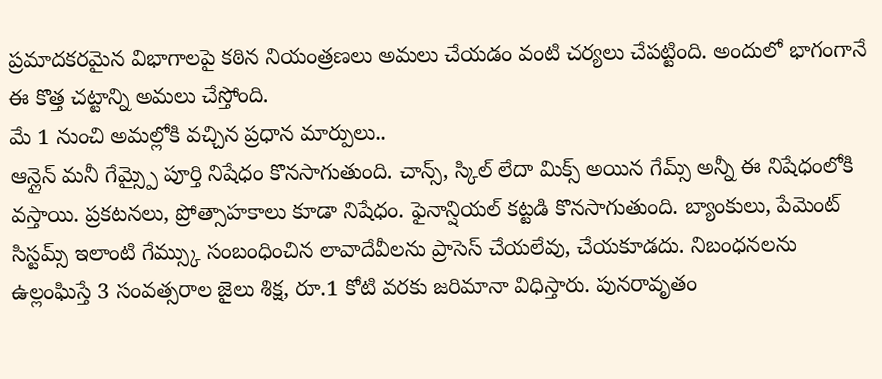ప్రమాదకరమైన విభాగాలపై కఠిన నియంత్రణలు అమలు చేయడం వంటి చర్యలు చేపట్టింది. అందులో భాగంగానే ఈ కొత్త చట్టాన్ని అమలు చేస్తోంది.
మే 1 నుంచి అమల్లోకి వచ్చిన ప్రధాన మార్పులు..
ఆన్లైన్ మనీ గేమ్స్పై పూర్తి నిషేధం కొనసాగుతుంది. చాన్స్, స్కిల్ లేదా మిక్స్ అయిన గేమ్స్ అన్నీ ఈ నిషేధంలోకి వస్తాయి. ప్రకటనలు, ప్రోత్సాహకాలు కూడా నిషేధం. ఫైనాన్షియల్ కట్టడి కొనసాగుతుంది. బ్యాంకులు, పేమెంట్ సిస్టమ్స్ ఇలాంటి గేమ్స్కు సంబంధించిన లావాదేవీలను ప్రాసెస్ చేయలేవు, చేయకూడదు. నిబంధనలను ఉల్లంఘిస్తే 3 సంవత్సరాల జైలు శిక్ష, రూ.1 కోటి వరకు జరిమానా విధిస్తారు. పునరావృతం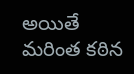అయితే మరింత కఠిన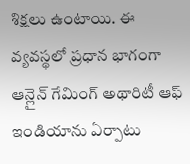శిక్షలు ఉంటాయి. ఈ వ్యవస్థలో ప్రధాన భాగంగా ఆన్లైన్ గేమింగ్ అథారిటీ ఆఫ్ ఇండియాను ఏర్పాటు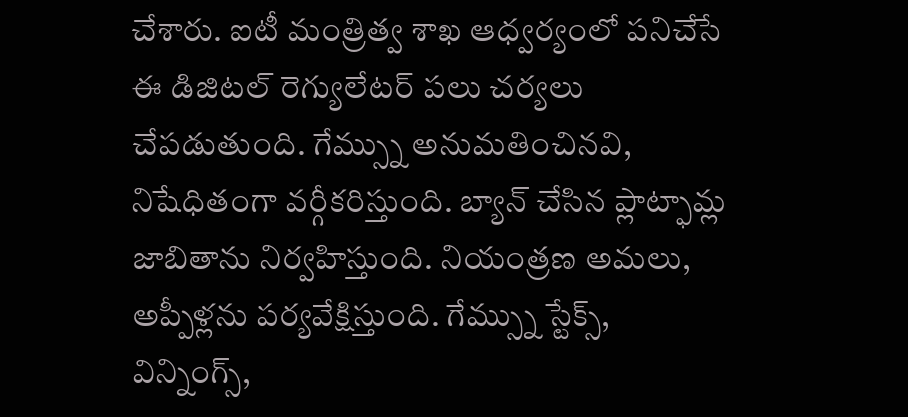చేశారు. ఐటీ మంత్రిత్వ శాఖ ఆధ్వర్యంలో పనిచేసే ఈ డిజిటల్ రెగ్యులేటర్ పలు చర్యలు చేపడుతుంది. గేమ్స్ను అనుమతించినవి, నిషేధితంగా వర్గీకరిస్తుంది. బ్యాన్ చేసిన ప్లాట్ఫామ్ల జాబితాను నిర్వహిస్తుంది. నియంత్రణ అమలు, అప్పీళ్లను పర్యవేక్షిస్తుంది. గేమ్స్ను స్టేక్స్, విన్నింగ్స్,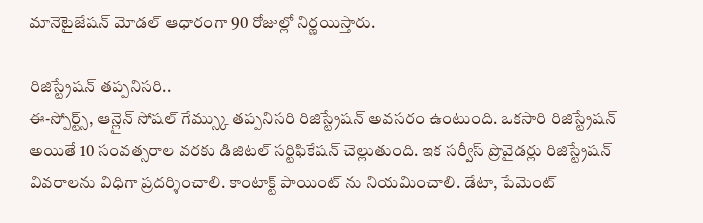మానెటైజేషన్ మోడల్ ఆధారంగా 90 రోజుల్లో నిర్ణయిస్తారు.

రిజిస్ట్రేషన్ తప్పనిసరి..
ఈ-స్పోర్ట్స్, ఆన్లైన్ సోషల్ గేమ్స్కు తప్పనిసరి రిజిస్ట్రేషన్ అవసరం ఉంటుంది. ఒకసారి రిజిస్ట్రేషన్ అయితే 10 సంవత్సరాల వరకు డిజిటల్ సర్టిఫికేషన్ చెల్లుతుంది. ఇక సర్వీస్ ప్రొవైడర్లు రిజిస్ట్రేషన్ వివరాలను విధిగా ప్రదర్శించాలి. కాంటాక్ట్ పాయింట్ ను నియమించాలి. డేటా, పేమెంట్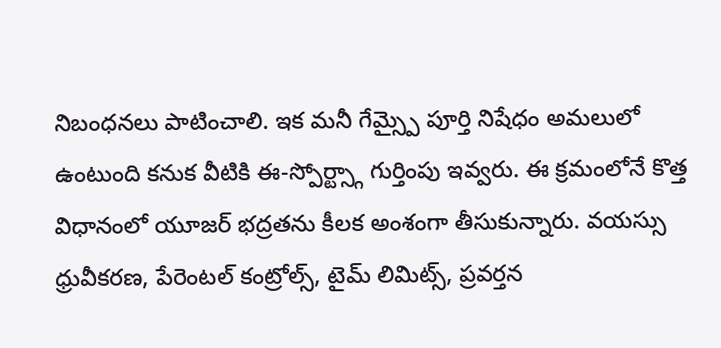నిబంధనలు పాటించాలి. ఇక మనీ గేమ్స్పై పూర్తి నిషేధం అమలులో ఉంటుంది కనుక వీటికి ఈ-స్పోర్ట్స్గా గుర్తింపు ఇవ్వరు. ఈ క్రమంలోనే కొత్త విధానంలో యూజర్ భద్రతను కీలక అంశంగా తీసుకున్నారు. వయస్సు ధ్రువీకరణ, పేరెంటల్ కంట్రోల్స్, టైమ్ లిమిట్స్, ప్రవర్తన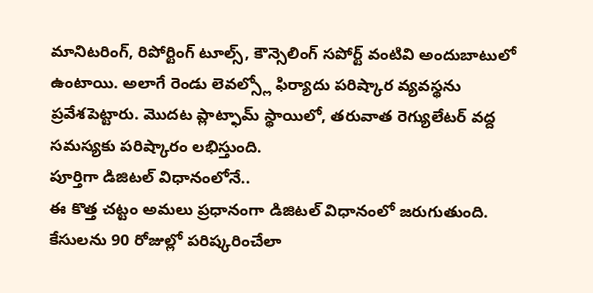మానిటరింగ్, రిపోర్టింగ్ టూల్స్, కౌన్సెలింగ్ సపోర్ట్ వంటివి అందుబాటులో ఉంటాయి. అలాగే రెండు లెవల్స్లో ఫిర్యాదు పరిష్కార వ్యవస్థను ప్రవేశపెట్టారు. మొదట ప్లాట్ఫామ్ స్థాయిలో, తరువాత రెగ్యులేటర్ వద్ద సమస్యకు పరిష్కారం లభిస్తుంది.
పూర్తిగా డిజిటల్ విధానంలోనే..
ఈ కొత్త చట్టం అమలు ప్రధానంగా డిజిటల్ విధానంలో జరుగుతుంది. కేసులను 90 రోజుల్లో పరిష్కరించేలా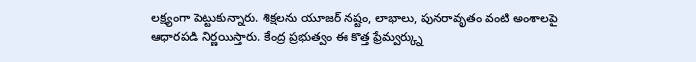లక్ష్యంగా పెట్టుకున్నారు. శిక్షలను యూజర్ నష్టం, లాభాలు, పునరావృతం వంటి అంశాలపై ఆధారపడి నిర్ణయిస్తారు. కేంద్ర ప్రభుత్వం ఈ కొత్త ఫ్రేమ్వర్క్ను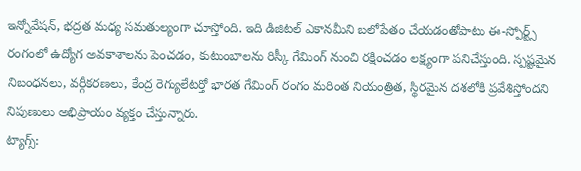ఇన్నోవేషన్, భద్రత మధ్య సమతుల్యంగా చూస్తోంది. ఇది డిజిటల్ ఎకానమీని బలోపేతం చేయడంతోపాటు ఈ-స్పోర్ట్స్ రంగంలో ఉద్యోగ అవకాశాలను పెంచడం, కుటుంబాలను రిస్కీ గేమింగ్ నుంచి రక్షించడం లక్ష్యంగా పనిచేస్తుంది. స్పష్టమైన నిబంధనలు, వర్గీకరణలు, కేంద్ర రెగ్యులేటర్తో భారత గేమింగ్ రంగం మరింత నియంత్రిత, స్థిరమైన దశలోకి ప్రవేశిస్తోందని నిపుణులు అభిప్రాయం వ్యక్తం చేస్తున్నారు.
ట్యాగ్స్: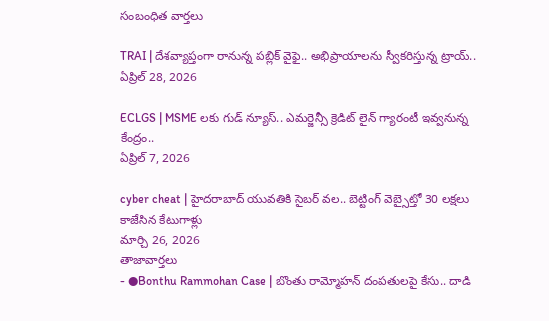సంబంధిత వార్తలు

TRAI | దేశవ్యాప్తంగా రానున్న పబ్లిక్ వైఫై.. అభిప్రాయాలను స్వీకరిస్తున్న ట్రాయ్..
ఏప్రిల్ 28, 2026

ECLGS | MSME లకు గుడ్ న్యూస్.. ఎమర్జెన్సీ క్రెడిట్ లైన్ గ్యారంటీ ఇవ్వనున్న కేంద్రం..
ఏప్రిల్ 7, 2026

cyber cheat | హైదరాబాద్ యువతికి సైబర్ వల.. బెట్టింగ్ వెబ్సైట్తో 30 లక్షలు కాజేసిన కేటుగాళ్లు
మార్చి 26, 2026
తాజావార్తలు
- ●Bonthu Rammohan Case | బొంతు రామ్మోహన్ దంపతులపై కేసు.. దాడి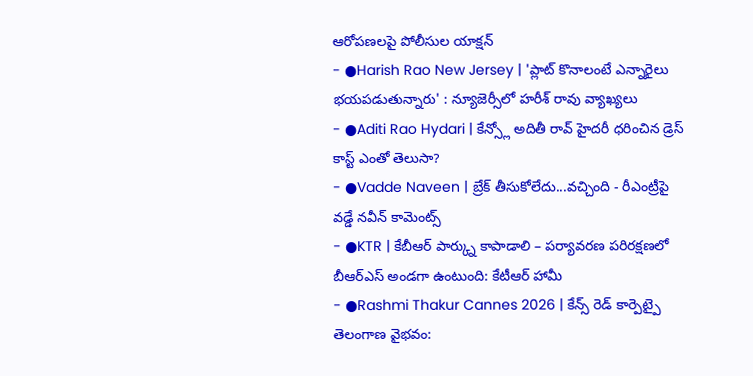ఆరోపణలపై పోలీసుల యాక్షన్
- ●Harish Rao New Jersey | 'ప్లాట్ కొనాలంటే ఎన్నారైలు భయపడుతున్నారు' : న్యూజెర్సీలో హరీశ్ రావు వ్యాఖ్యలు
- ●Aditi Rao Hydari | కేన్స్లో అదితీ రావ్ హైదరీ ధరించిన డ్రెస్ కాస్ట్ ఎంతో తెలుసా?
- ●Vadde Naveen | బ్రేక్ తీసుకోలేదు...వచ్చింది - రీఎంట్రీపై వడ్డే నవీన్ కామెంట్స్
- ●KTR | కేబీఆర్ పార్క్ను కాపాడాలి – పర్యావరణ పరిరక్షణలో బీఆర్ఎస్ అండగా ఉంటుంది: కేటీఆర్ హామీ
- ●Rashmi Thakur Cannes 2026 | కేన్స్ రెడ్ కార్పెట్పై తెలంగాణ వైభవం: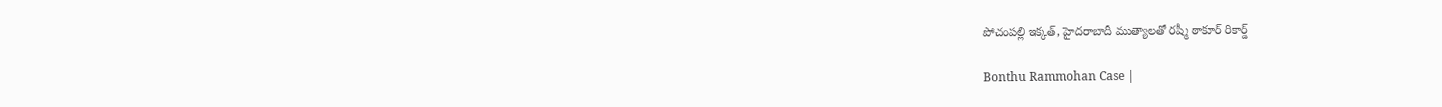పోచంపల్లి ఇక్కత్, హైదరాబాదీ ముత్యాలతో రష్మీ ఠాకూర్ రికార్డ్

Bonthu Rammohan Case |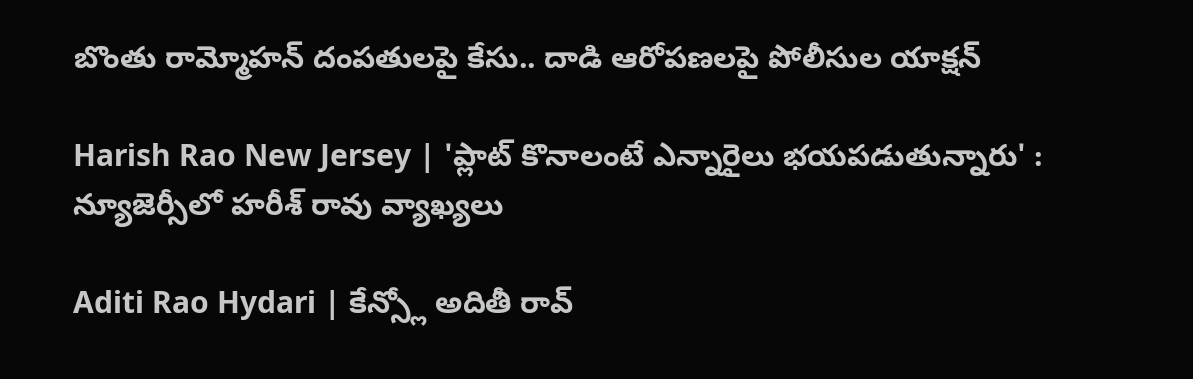బొంతు రామ్మోహన్ దంపతులపై కేసు.. దాడి ఆరోపణలపై పోలీసుల యాక్షన్

Harish Rao New Jersey | 'ప్లాట్ కొనాలంటే ఎన్నారైలు భయపడుతున్నారు' : న్యూజెర్సీలో హరీశ్ రావు వ్యాఖ్యలు

Aditi Rao Hydari | కేన్స్లో అదితీ రావ్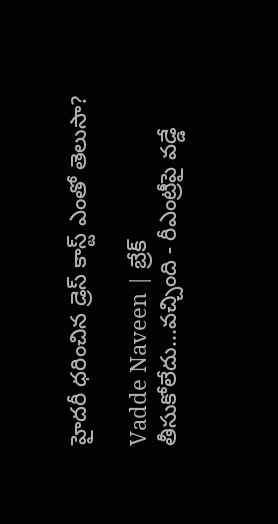హైదరీ ధరించిన డ్రెస్ కాస్ట్ ఎంతో తెలుసా?

Vadde Naveen | బ్రేక్ తీసుకోలేదు...వచ్చింది - రీఎంట్రీపై వడ్డే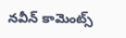నవీన్ కామెంట్స్